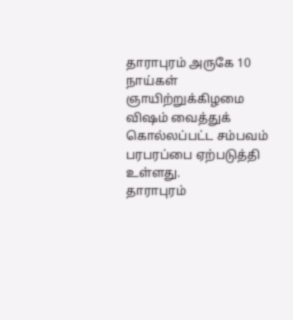தாராபுரம் அருகே 10 நாய்கள் ஞாயிற்றுக்கிழமை விஷம் வைத்துக் கொல்லப்பட்ட சம்பவம் பரபரப்பை ஏற்படுத்தி உள்ளது.
தாராபுரம்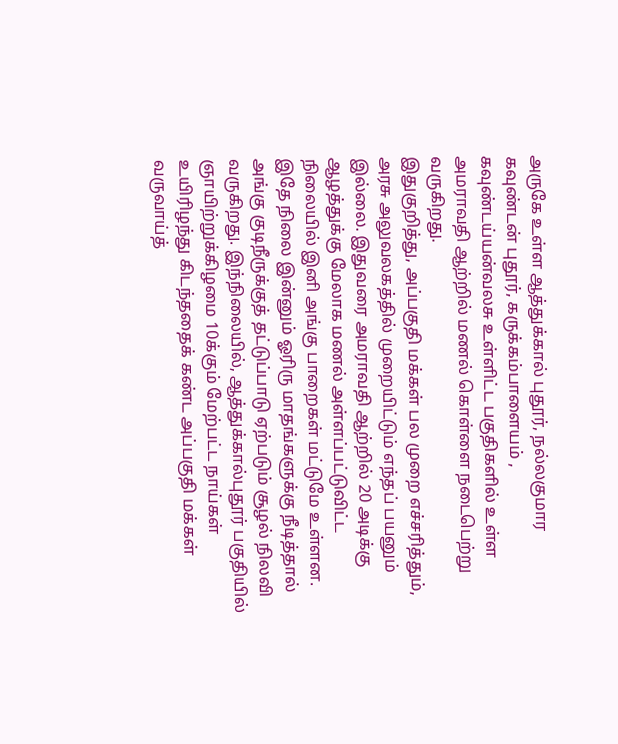அருகே உள்ள ஆத்துக்கால் புதூர், நல்லகுமார கவுண்டன் புதூர், கருக்கம்பாளையம் , கவுண்டய்யன்வலசு உள்ளிட்ட பகுதிகளில் உள்ள அமராவதி ஆற்றில் மணல் கொள்ளை நடைபெற்று வருகிறது.
இதுகுறித்து, அப்பகுதி மக்கள் பல முறை எச்சரித்தும், அரசு அலுவலகத்தில் முறையிட்டும் எந்தப் பயனும் இல்லை. இதுவரை அமராவதி ஆற்றில் 20 அடிக்கு ஆழத்துக்கு மேலாக மணல் அள்ளப்பட்டுவிட்ட நிலையில் இனி அங்கு பாறைகள் மட்டுமே உள்ளன. இதே நிலை இன்னும் ஓரிரு மாதங்களுக்கு நீடித்தால் அங்கு குடிநீருக்குத் தட்டுப்பாடு ஏற்படும் சூழல் நிலவி வருகிறது. இந்நிலையில், ஆத்துக்கால்புதூர் பகுதியில் ஞாயிற்றுக்கிழமை 10க்கும் மேற்பட்ட நாய்கள் உயிரிழந்து கிடந்ததைக் கண்ட அப்பகுதி மக்கள் வருவாய்த்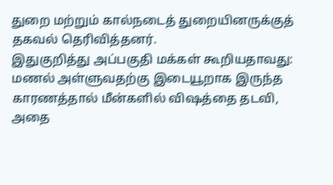துறை மற்றும் கால்நடைத் துறையினருக்குத் தகவல் தெரிவித்தனர்.
இதுகுறித்து அப்பகுதி மக்கள் கூறியதாவது: மணல் அள்ளுவதற்கு இடையூறாக இருந்த காரணத்தால் மீன்களில் விஷத்தை தடவி, அதை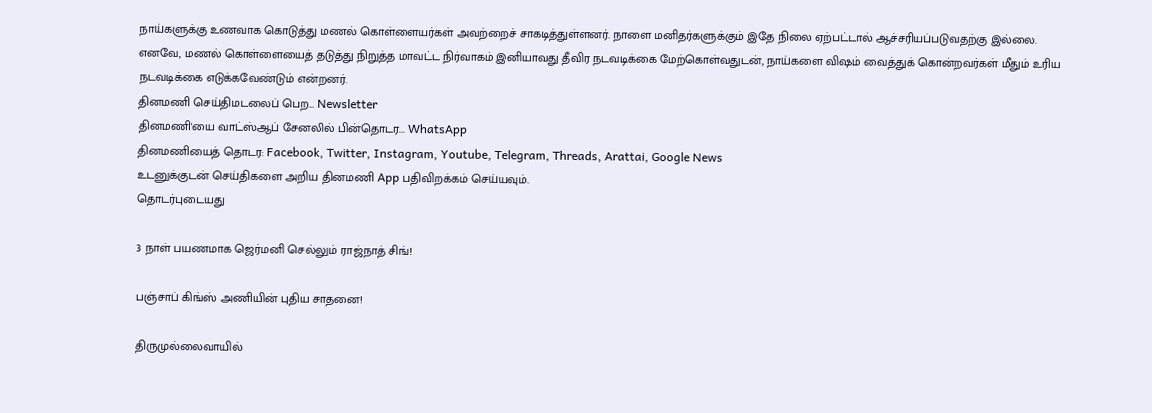நாய்களுக்கு உணவாக கொடுத்து மணல் கொள்ளையர்கள் அவற்றைச் சாகடித்துள்ளனர். நாளை மனிதர்களுக்கும் இதே நிலை ஏற்பட்டால் ஆச்சரியப்படுவதற்கு இல்லை. எனவே, மணல் கொள்ளையைத் தடுத்து நிறுத்த மாவட்ட நிர்வாகம் இனியாவது தீவிர நடவடிக்கை மேற்கொள்வதுடன், நாய்களை விஷம் வைத்துக் கொன்றவர்கள் மீதும் உரிய நடவடிக்கை எடுக்கவேண்டும் என்றனர்.
தினமணி செய்திமடலைப் பெற... Newsletter
தினமணி'யை வாட்ஸ்ஆப் சேனலில் பின்தொடர... WhatsApp
தினமணியைத் தொடர: Facebook, Twitter, Instagram, Youtube, Telegram, Threads, Arattai, Google News
உடனுக்குடன் செய்திகளை அறிய தினமணி App பதிவிறக்கம் செய்யவும்.
தொடர்புடையது

3 நாள் பயணமாக ஜெர்மனி செல்லும் ராஜ்நாத் சிங்!

பஞ்சாப் கிங்ஸ் அணியின் புதிய சாதனை!

திருமுல்லைவாயில்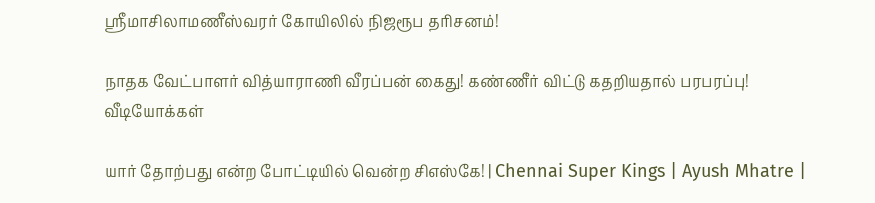ஸ்ரீமாசிலாமணீஸ்வரர் கோயிலில் நிஜரூப தரிசனம்!

நாதக வேட்பாளர் வித்யாராணி வீரப்பன் கைது! கண்ணீர் விட்டு கதறியதால் பரபரப்பு!
வீடியோக்கள்

யார் தோற்பது என்ற போட்டியில் வென்ற சிஎஸ்கே! | Chennai Super Kings | Ayush Mhatre |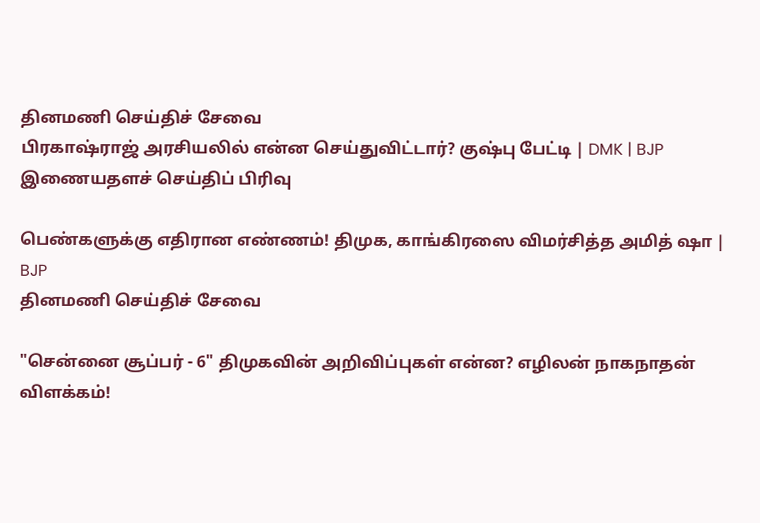தினமணி செய்திச் சேவை
பிரகாஷ்ராஜ் அரசியலில் என்ன செய்துவிட்டார்? குஷ்பு பேட்டி | DMK | BJP
இணையதளச் செய்திப் பிரிவு

பெண்களுக்கு எதிரான எண்ணம்! திமுக, காங்கிரஸை விமர்சித்த அமித் ஷா | BJP
தினமணி செய்திச் சேவை

"சென்னை சூப்பர் - 6" திமுகவின் அறிவிப்புகள் என்ன? எழிலன் நாகநாதன் விளக்கம்!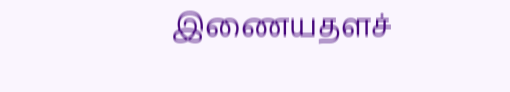இணையதளச்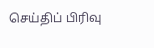செய்திப் பிரிவு